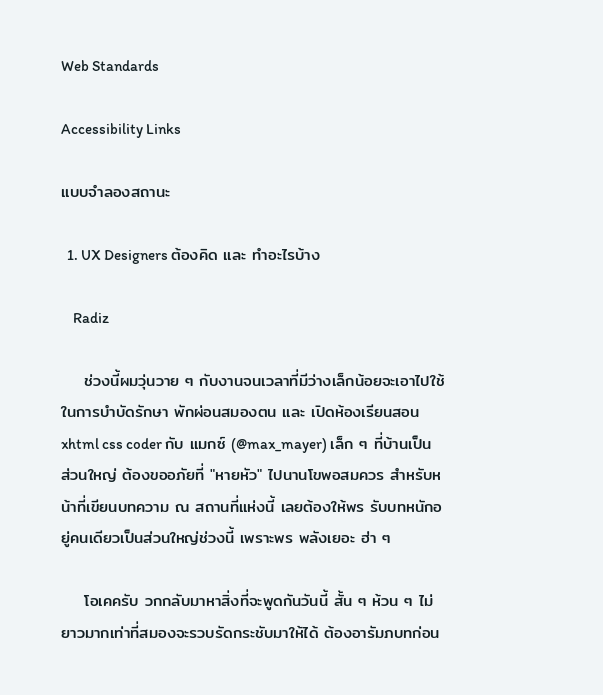Web Standards

Accessibility Links

แบบจำลองสถานะ

  1. UX Designers ต้องคิด และ ทำอะไรบ้าง

    Radiz

    ช่วงนี้ผมวุ่นวาย ๆ กับงานจนเวลาที่มีว่างเล็กน้อยจะเอาไปใช้ในการบำบัดรักษา พักผ่อนสมองตน และ เปิดห้องเรียนสอน xhtml css coder กับ แมกซ์ (@max_mayer) เล็ก ๆ ที่บ้านเป็นส่วนใหญ่ ต้องขออภัยที่ "หายหัว" ไปนานโขพอสมควร สำหรับหน้าที่เขียนบทความ ณ สถานที่แห่งนี้ เลยต้องให้พร รับบทหนักอยู่คนเดียวเป็นส่วนใหญ่ช่วงนี้ เพราะพร พลังเยอะ ฮ่า ๆ

    โอเคครับ วกกลับมาหาสิ่งที่จะพูดกันวันนี้ สั้น ๆ ห้วน ๆ ไม่ยาวมากเท่าที่สมองจะรวบรัดกระชับมาให้ได้ ต้องอารัมภบทก่อน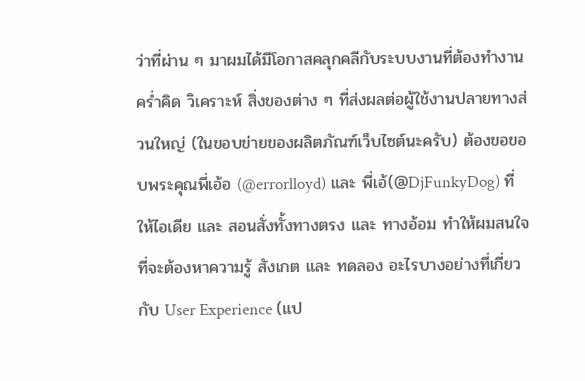ว่าที่ผ่าน ๆ มาผมได้มีโอกาสคลุกคลีกับระบบงานที่ต้องทำงาน คร่ำคิด วิเคราะห์ สิ่งของต่าง ๆ ที่ส่งผลต่อผู้ใช้งานปลายทางส่วนใหญ่ (ในขอบข่ายของผลิตภัณฑ์เว็บไซต์นะครับ) ต้องขอขอบพระคุณพี่เอ้อ (@errorlloyd) และ พี่เอ้(@DjFunkyDog) ที่ให้ไอเดีย และ สอนสั่งทั้งทางตรง และ ทางอ้อม ทำให้ผมสนใจที่จะต้องหาความรู้ สังเกต และ ทดลอง อะไรบางอย่างที่เกี่ยวกับ User Experience (แป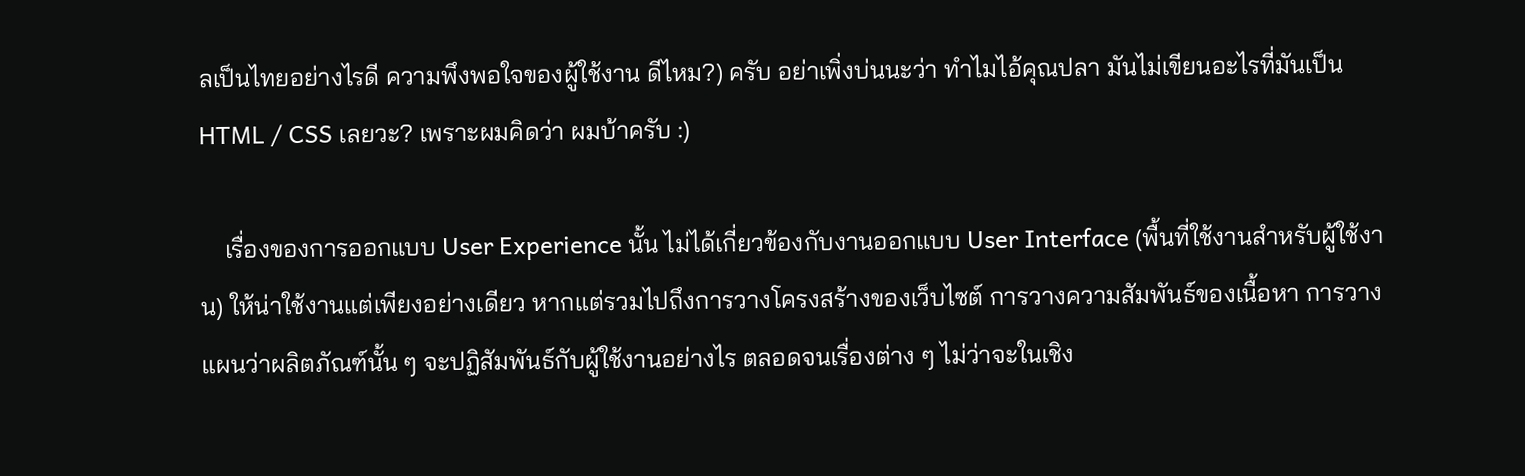ลเป็นไทยอย่างไรดี ความพึงพอใจของผู้ใช้งาน ดีไหม?) ครับ อย่าเพิ่งบ่นนะว่า ทำไมไอ้คุณปลา มันไม่เขียนอะไรที่มันเป็น HTML / CSS เลยวะ? เพราะผมคิดว่า ผมบ้าครับ :)

    เรื่องของการออกแบบ User Experience นั้น ไม่ได้เกี่ยวข้องกับงานออกแบบ User Interface (พื้นที่ใช้งานสำหรับผู้ใช้งาน) ให้น่าใช้งานแต่เพียงอย่างเดียว หากแต่รวมไปถึงการวางโครงสร้างของเว็บไซต์ การวางความสัมพันธ์ของเนื้อหา การวางแผนว่าผลิตภัณฑ์นั้น ๆ จะปฏิสัมพันธ์กับผู้ใช้งานอย่างไร ตลอดจนเรื่องต่าง ๆ ไม่ว่าจะในเชิง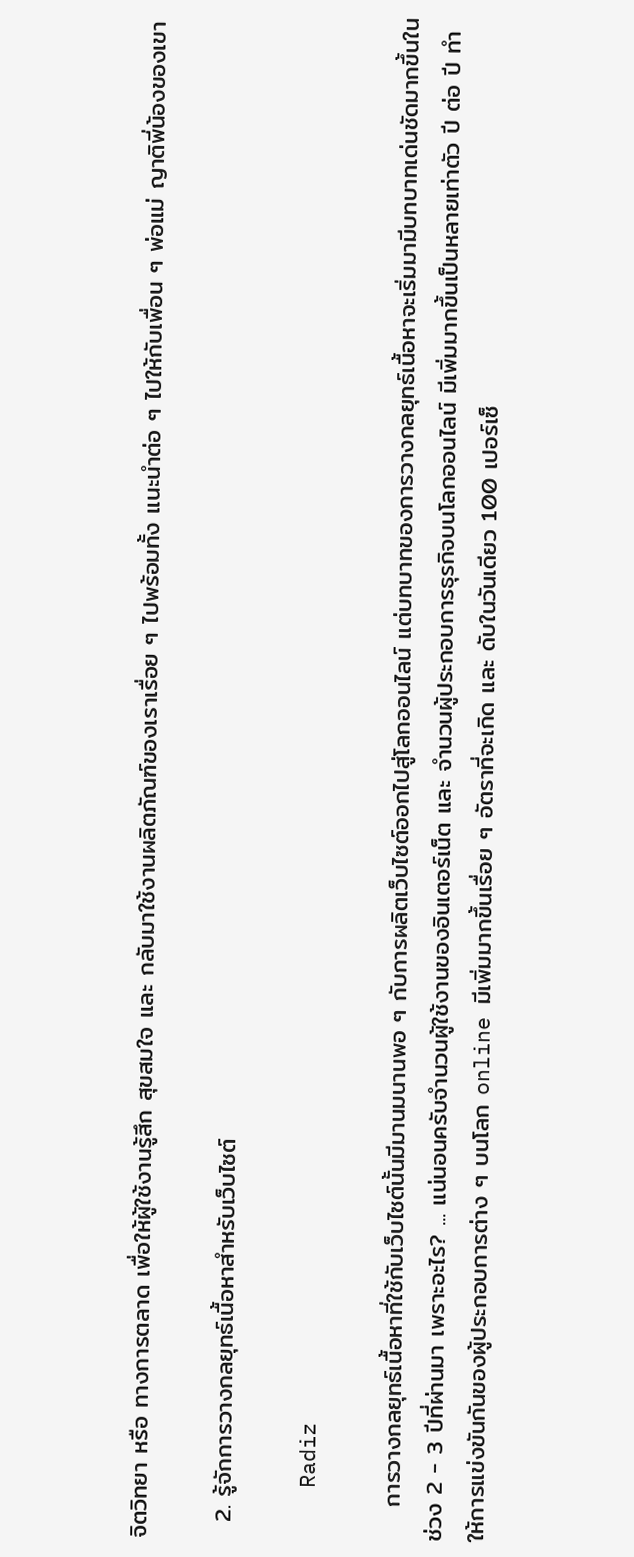จิตวิทยา หรือ ทางการตลาด เพื่อให้ผู้ใช้งานรู้สึก สุขสมใจ และ กลับมาใช้งานผลิตภัณฑ์ของเราเรื่อย ๆ ไปพร้อมทั้ง แนะนำต่อ ๆ ไปให้กับเพื่อน ๆ พ่อแม่ ญาติพี่น้องของเขา

  2. รู้จักการวางกลยุทธ์เนื้อหาสำหรับเว็บไซต์

    Radiz

    การวางกลยุทธ์เนื้อหาที่ใช้กับเว็บไซต์นั้นมีมานมนานพอ ๆ กับการผลิตเว็บไซต์ออกไปสู่โลกออนไลน์ แต่บทบาทของการวางกลยุทธ์เนื้อหาจะเริ่มมามีบทบาทเด่นชัดมากขึ้นในช่วง 2 - 3 ปีที่ผ่านมา เพราะอะไร? ... แน่นอนครับจำนวนผู้ใช้งานของอินเตอร์เน็ต และ จำนวนผู้ประกอบการธุรกิจบนโลกออนไลน์ มีเพิ่มมากขึ้นเป็นหลายเท่าตัว ปี ต่อ ปี ทำให้การแข่งขันกันของผู้ประกอบการต่าง ๆ บนโลก online มีเพิ่มมากขึ้นเรื่อย ๆ อัตราที่จะเกิด และ ดับในวันเดียว 100 เปอร์เซ็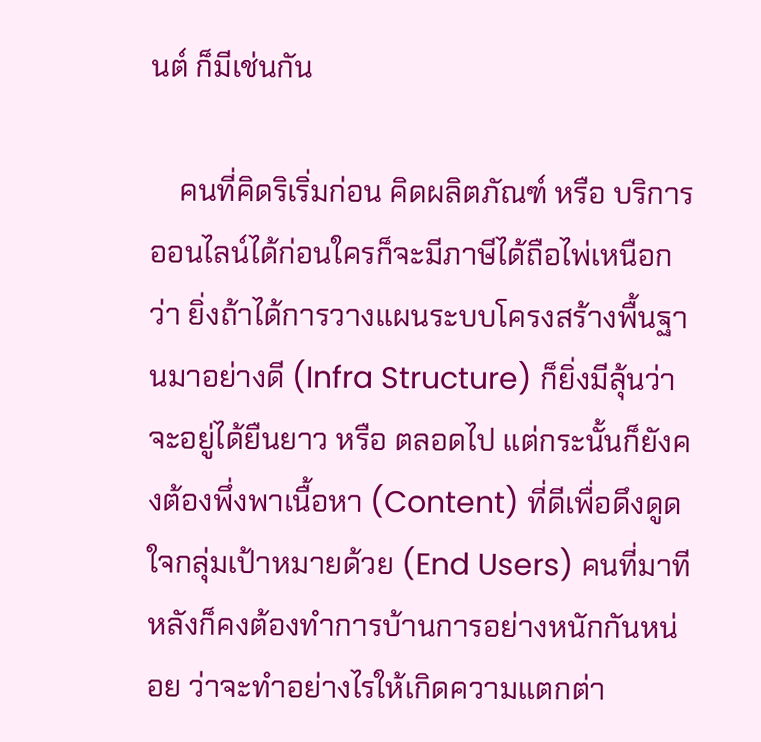นต์ ก็มีเช่นกัน

    คนที่คิดริเริ่มก่อน คิดผลิตภัณฑ์ หรือ บริการ ออนไลน์ได้ก่อนใครก็จะมีภาษีได้ถือไพ่เหนือกว่า ยิ่งถ้าได้การวางแผนระบบโครงสร้างพื้นฐานมาอย่างดี (Infra Structure) ก็ยิ่งมีลุ้นว่าจะอยู่ได้ยืนยาว หรือ ตลอดไป แต่กระนั้นก็ยังคงต้องพึ่งพาเนื้อหา (Content) ที่ดีเพื่อดึงดูดใจกลุ่มเป้าหมายด้วย (End Users) คนที่มาทีหลังก็คงต้องทำการบ้านการอย่างหนักกันหน่อย ว่าจะทำอย่างไรให้เกิดความแตกต่า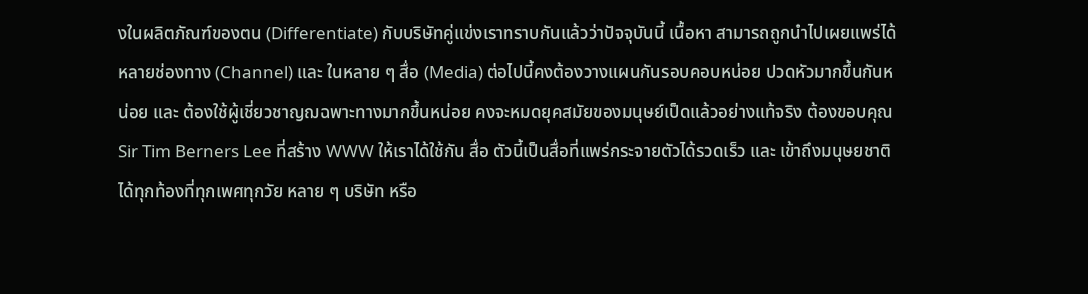งในผลิตภัณฑ์ของตน (Differentiate) กับบริษัทคู่แข่งเราทราบกันแล้วว่าปัจจุบันนี้ เนื้อหา สามารถถูกนำไปเผยแพร่ได้หลายช่องทาง (Channel) และ ในหลาย ๆ สื่อ (Media) ต่อไปนี้คงต้องวางแผนกันรอบคอบหน่อย ปวดหัวมากขึ้นกันหน่อย และ ต้องใช้ผู้เชี่ยวชาญฌฉพาะทางมากขึ้นหน่อย คงจะหมดยุคสมัยของมนุษย์เป็ดแล้วอย่างแท้จริง ต้องขอบคุณ Sir Tim Berners Lee ที่สร้าง WWW ให้เราได้ใช้กัน สื่อ ตัวนี้เป็นสื่อที่แพร่กระจายตัวได้รวดเร็ว และ เข้าถึงมนุษยชาติได้ทุกท้องที่ทุกเพศทุกวัย หลาย ๆ บริษัท หรือ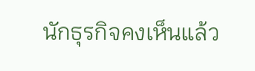นักธุรกิจคงเห็นแล้ว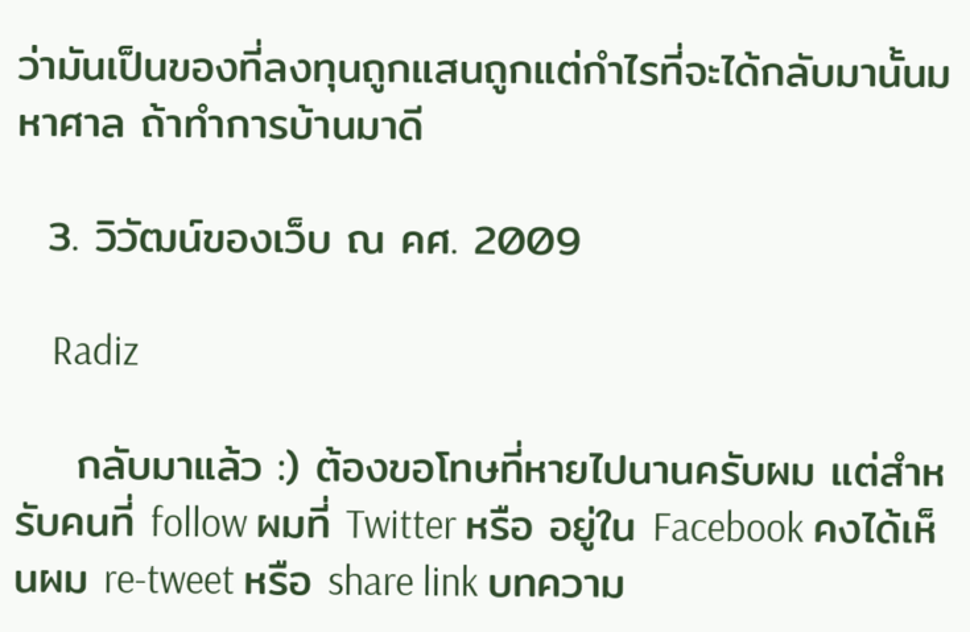ว่ามันเป็นของที่ลงทุนถูกแสนถูกแต่กำไรที่จะได้กลับมานั้นมหาศาล ถ้าทำการบ้านมาดี

  3. วิวัฒน์ของเว็บ ณ คศ. 2009

    Radiz

    กลับมาแล้ว :) ต้องขอโทษที่หายไปนานครับผม แต่สำหรับคนที่ follow ผมที่ Twitter หรือ อยู่ใน Facebook คงได้เห็นผม re-tweet หรือ share link บทความ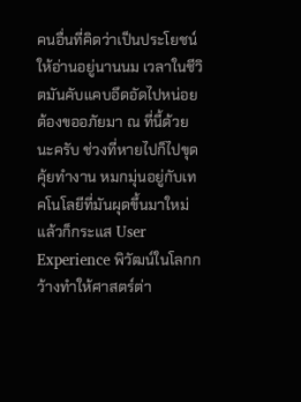คนอื่นที่คิดว่าเป็นประโยชน์ให้อ่านอยู่นานนม เวลาในชีวิตมันคับแคบอึดอัดไปหน่อยต้องขออภัยมา ณ ที่นี้ด้วยนะครับ ช่วงที่หายไปก็ไปขุดคุ้ยทำงาน หมกมุ่นอยู่กับเทคโนโลยีที่มันผุดขึ้นมาใหม่ แล้วก็กระแส User Experience พิวัฒน์ในโลกกว้างทำให้ศาสตร์ต่า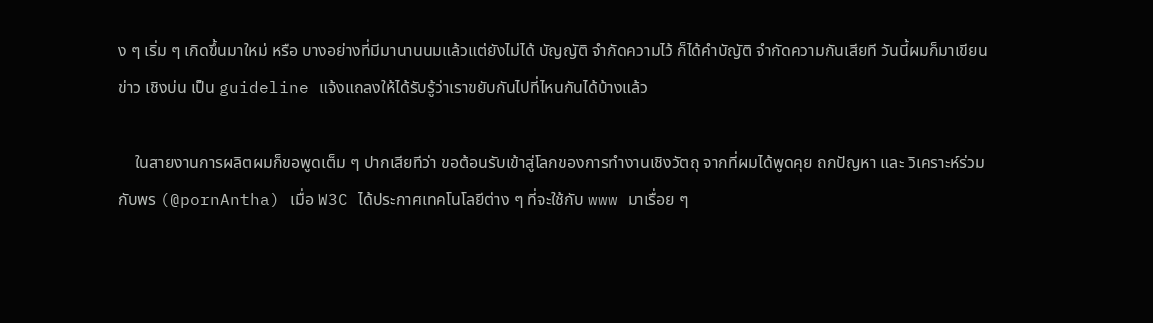ง ๆ เริ่ม ๆ เกิดขึ้นมาใหม่ หรือ บางอย่างที่มีมานานนมแล้วแต่ยังไม่ได้ บัญญัติ จำกัดความไว้ ก็ได้คำบัญัติ จำกัดความกันเสียที วันนี้ผมก็มาเขียนข่าว เชิงบ่น เป็น guideline แจ้งแถลงให้ได้รับรู้ว่าเราขยับกันไปที่ไหนกันได้บ้างแล้ว

    ในสายงานการผลิตผมก็ขอพูดเต็ม ๆ ปากเสียทีว่า ขอต้อนรับเข้าสู่โลกของการทำงานเชิงวัตถุ จากที่ผมได้พูดคุย ถกปัญหา และ วิเคราะห์ร่วมกับพร (@pornAntha) เมื่อ W3C ได้ประกาศเทคโนโลยีต่าง ๆ ที่จะใช้กับ www มาเรื่อย ๆ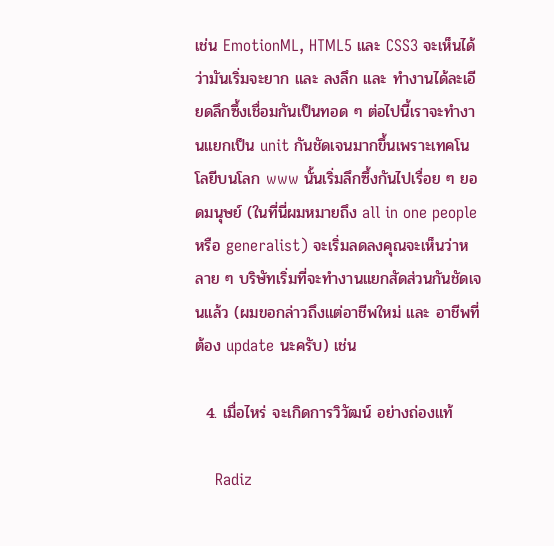เช่น EmotionML, HTML5 และ CSS3 จะเห็นได้ว่ามันเริ่มจะยาก และ ลงลึก และ ทำงานได้ละเอียดลึกซึ้งเชื่อมกันเป็นทอด ๆ ต่อไปนี้เราจะทำงานแยกเป็น unit กันชัดเจนมากขึ้นเพราะเทคโนโลยีบนโลก www นั้นเริ่มลึกซึ้งกันไปเรื่อย ๆ ยอดมนุษย์ (ในที่นี่ผมหมายถึง all in one people หรือ generalist) จะเริ่มลดลงคุณจะเห็นว่าหลาย ๆ บริษัทเริ่มที่จะทำงานแยกสัดส่วนกันชัดเจนแล้ว (ผมขอกล่าวถึงแต่อาชีพใหม่ และ อาชีพที่ต้อง update นะครับ) เช่น

  4. เมื่อไหร่ จะเกิดการวิวัฒน์ อย่างถ่องแท้

    Radiz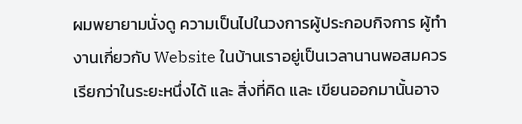ผมพยายามนั่งดู ความเป็นไปในวงการผู้ประกอบกิจการ ผู้ทำงานเกี่ยวกับ Website ในบ้านเราอยู่เป็นเวลานานพอสมควร เรียกว่าในระยะหนึ่งได้ และ สิ่งที่คิด และ เขียนออกมานั้นอาจ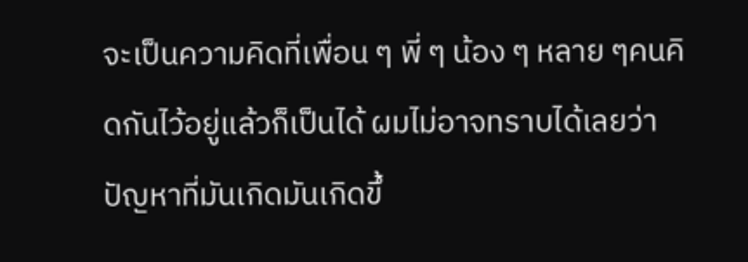จะเป็นความคิดที่เพื่อน ๆ พี่ ๆ น้อง ๆ หลาย ๆคนคิดกันไว้อยู่แล้วก็เป็นได้ ผมไม่อาจทราบได้เลยว่าปัญหาที่มันเกิดมันเกิดขึ้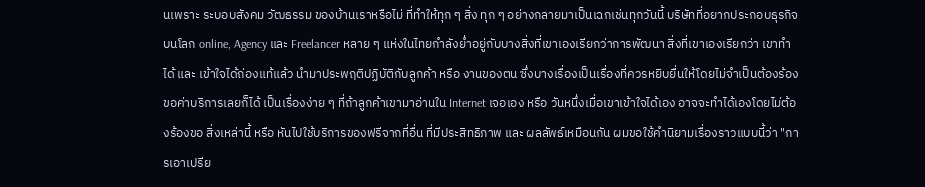นเพราะ ระบอบสังคม วัฒธรรม ของบ้านเราหรือไม่ ที่ทำให้ทุก ๆ สิ่ง ทุก ๆ อย่างกลายมาเป็นเฉกเช่นทุกวันนี้ บริษัทที่อยากประกอบธุรกิจบนโลก online, Agency และ Freelancer หลาย ๆ แห่งในไทยกำลังย่ำอยู่กับบางสิ่งที่เขาเองเรียกว่าการพัฒนา สิ่งที่เขาเองเรียกว่า เขาทำได้ และ เข้าใจได้ถ่องแท้แล้ว นำมาประพฤติปฏิบัติกับลูกค้า หรือ งานของตน ซึ่งบางเรื่องเป็นเรื่องที่ควรหยิบยื่นให้โดยไม่จำเป็นต้องร้องขอค่าบริการเลยก็ได้ เป็นเรื่องง่าย ๆ ที่ถ้าลูกค้าเขามาอ่านใน Internet เจอเอง หรือ วันหนึ่งเมื่อเขาเข้าใจได้เอง อาจจะทำได้เองโดยไม่ต้องร้องขอ สิ่งเหล่านี้ หรือ หันไปใช้บริการของฟรีจากที่อื่น ที่มีประสิทธิภาพ และ ผลลัพธ์เหมือนกัน ผมขอใช้คำนิยามเรื่องราวแบบนี้ว่า "การเอาเปรีย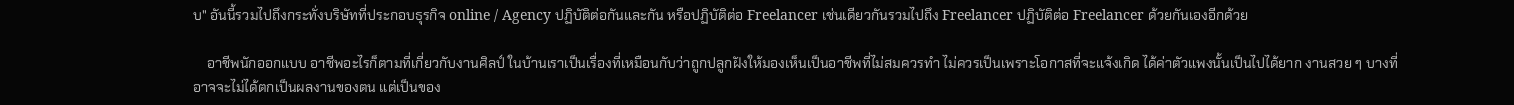บ" อันนี้รวมไปถึงกระทั่งบริษัทที่ประกอบธุรกิจ online / Agency ปฏิบัติต่อกันและกัน หรือปฏิบัติต่อ Freelancer เช่นเดียวกันรวมไปถึง Freelancer ปฏิบัติต่อ Freelancer ด้วยกันเองอีกด้วย

    อาชีพนักออกแบบ อาชีพอะไรก็ตามที่เกี่ยวกับงานศิลป์ ในบ้านเราเป็นเรื่องที่เหมือนกับว่าถูกปลูกฝังให้มองเห็นเป็นอาชีพที่ไม่สมควรทำ ไม่ควรเป็นเพราะโอกาสที่จะแจ้งเกิด ได้ค่าตัวแพงนั้นเป็นไปได้ยาก งานสวย ๆ บางที่อาจจะไม่ได้ตกเป็นผลงานของตน แต่เป็นของ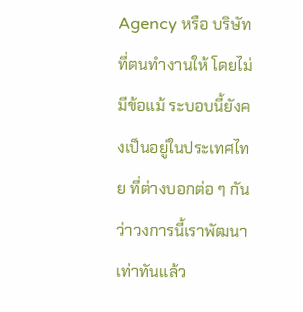Agency หรือ บริษัทที่ตนทำงานให้ โดยไม่มีข้อแม้ ระบอบนี้ยังคงเป็นอยู่ในประเทศไทย ที่ต่างบอกต่อ ๆ กันว่าวงการนี้เราพัฒนาเท่าทันแล้ว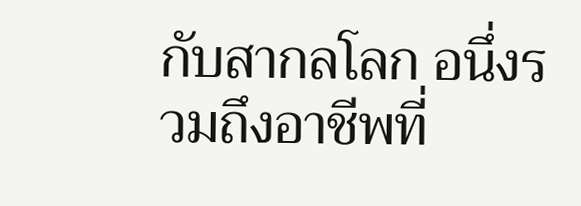กับสากลโลก อนึ่งรวมถึงอาชีพที่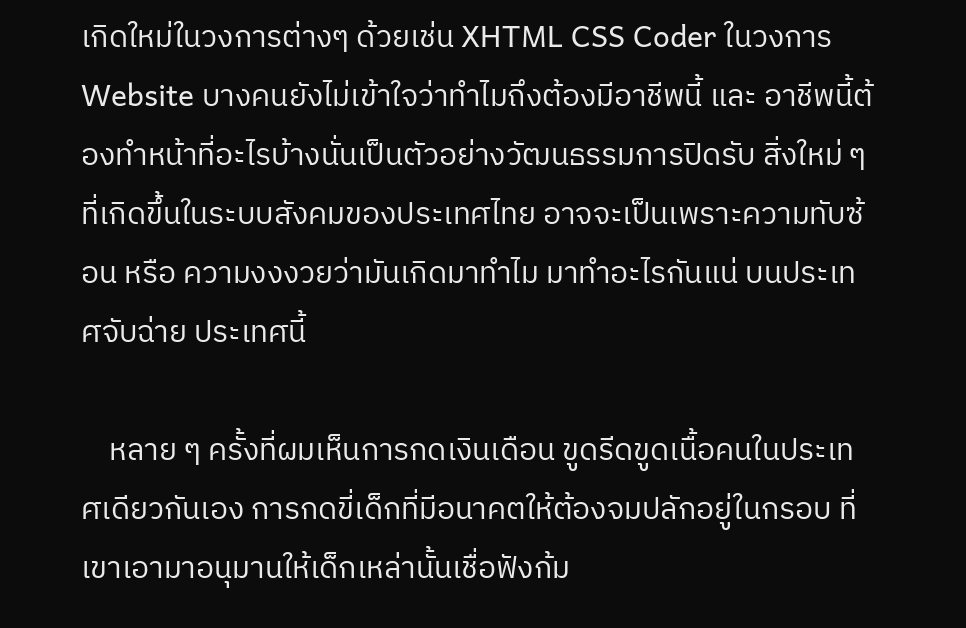เกิดใหม่ในวงการต่างๆ ด้วยเช่น XHTML CSS Coder ในวงการ Website บางคนยังไม่เข้าใจว่าทำไมถึงต้องมีอาชีพนี้ และ อาชีพนี้ต้องทำหน้าที่อะไรบ้างนั่นเป็นตัวอย่างวัฒนธรรมการปิดรับ สิ่งใหม่ ๆ ที่เกิดขึ้นในระบบสังคมของประเทศไทย อาจจะเป็นเพราะความทับซ้อน หรือ ความงงงวยว่ามันเกิดมาทำไม มาทำอะไรกันแน่ บนประเทศจับฉ่าย ประเทศนี้

    หลาย ๆ ครั้งที่ผมเห็นการกดเงินเดือน ขูดรีดขูดเนื้อคนในประเทศเดียวกันเอง การกดขี่เด็กที่มีอนาคตให้ต้องจมปลักอยู่ในกรอบ ที่เขาเอามาอนุมานให้เด็กเหล่านั้นเชื่อฟังก้ม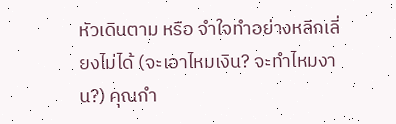หัวเดินตาม หรือ จำใจทำอย่างหลีกเลี่ยงไม่ได้ (จะเอาไหมเงิน? จะทำไหมงาน?) คุณกำ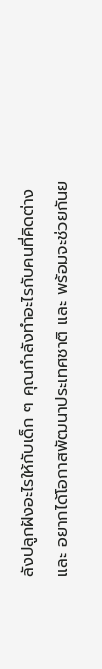ลังปลูกฝังอะไรให้กับเด็ก ๆ คุณกำลังทำอะไรกับคนที่คิดต่าง และ อยากได้โอกาสพัฒนาประเทศชาติ และ พร้อมจะช่วยกันย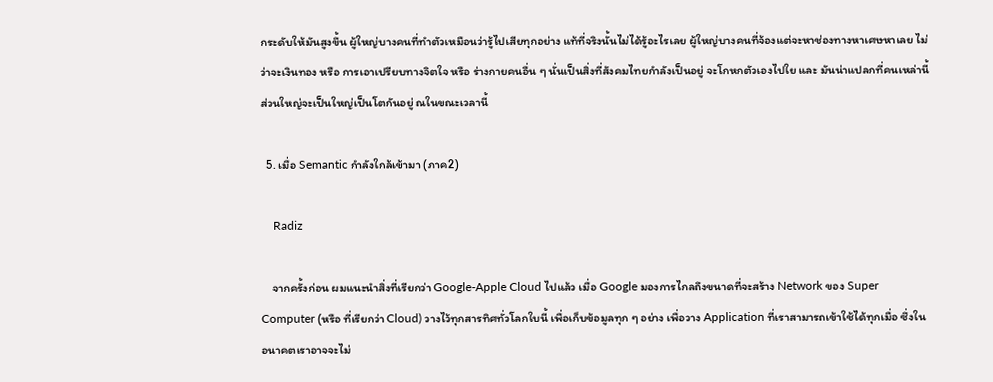กระดับให้มันสูงขึ้น ผู้ใหญ่บางคนที่ทำตัวเหมือนว่ารู้ไปเสียทุกอย่าง แท้ที่จริงนั้นไม่ได้รู้อะไรเลย ผู้ใหญ่บางคนที่จ้องแต่จะหาช่องทางหาเศษหาเลย ไม่ว่าจะเงินทอง หรือ การเอาเปรียบทางจิตใจ หรือ ร่างกายคนอื่น ๆ นั่นเป็นสิ่งที่สังคมไทยกำลังเป็นอยู่ จะโกหกตัวเองไปใย และ มันน่าแปลกที่คนเหล่านี้ส่วนใหญ่จะเป็นใหญ่เป็นโตกันอยู่ ณในขณะเวลานี้

  5. เมื่อ Semantic กำลังใกล้เข้ามา (ภาค2)

    Radiz

    จากครั้งก่อน ผมแนะนำสิ่งที่เรียกว่า Google-Apple Cloud ไปแล้ว เมื่อ Google มองการไกลถึงขนาดที่จะสร้าง Network ของ Super Computer (หรือ ที่เรียกว่า Cloud) วางไว้ทุกสารทิศทั่วโลกใบนี้ เพื่อเก็บข้อมูลทุก ๆ อย่าง เพื่อวาง Application ที่เราสามารถเข้าใช้ได้ทุกเมื่อ ซึ่งในอนาคตเราอาจจะไม่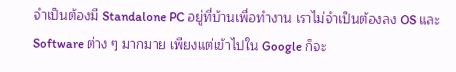จำเป็นต้องมี Standalone PC อยู่ที่บ้านเพื่อทำงาน เราไม่จำเป็นต้องลง OS และ Software ต่าง ๆ มากมาย เพียงแต่เข้าไปใน Google ก็จะ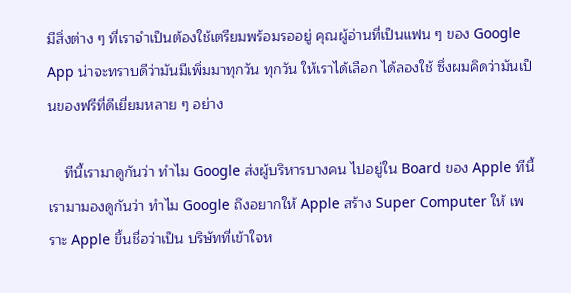มีสิ่งต่าง ๆ ที่เราจำเป็นต้องใช้เตรียมพร้อมรออยู่ คุณผู้อ่านที่เป็นแฟน ๆ ของ Google App น่าจะทราบดีว่ามันมีเพิ่มมาทุกวัน ทุกวัน ให้เราได้เลือก ได้ลองใช้ ซึ่งผมคิดว่ามันเป็นของฟรีที่ดีเยี่ยมหลาย ๆ อย่าง

    ทีนี้เรามาดูกันว่า ทำไม Google ส่งผู้บริหารบางคน ไปอยู่ใน Board ของ Apple ทีนี้เรามามองดูกันว่า ทำไม Google ถึงอยากให้ Apple สร้าง Super Computer ให้ เพราะ Apple ขึ้นชื่อว่าเป็น บริษัทที่เข้าใจห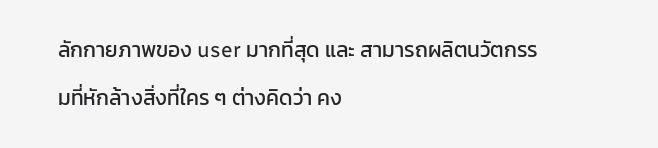ลักกายภาพของ user มากที่สุด และ สามารถผลิตนวัตกรรมที่หักล้างสิ่งที่ใคร ๆ ต่างคิดว่า คง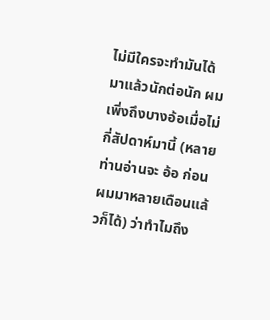ไม่มีใครจะทำมันได้ มาแล้วนักต่อนัก ผมเพิ่งถึงบางอ้อเมื่อไม่กี่สัปดาห์มานี้ (หลายท่านอ่านจะ อ้อ ก่อนผมมาหลายเดือนแล้วก็ได้) ว่าทำไมถึง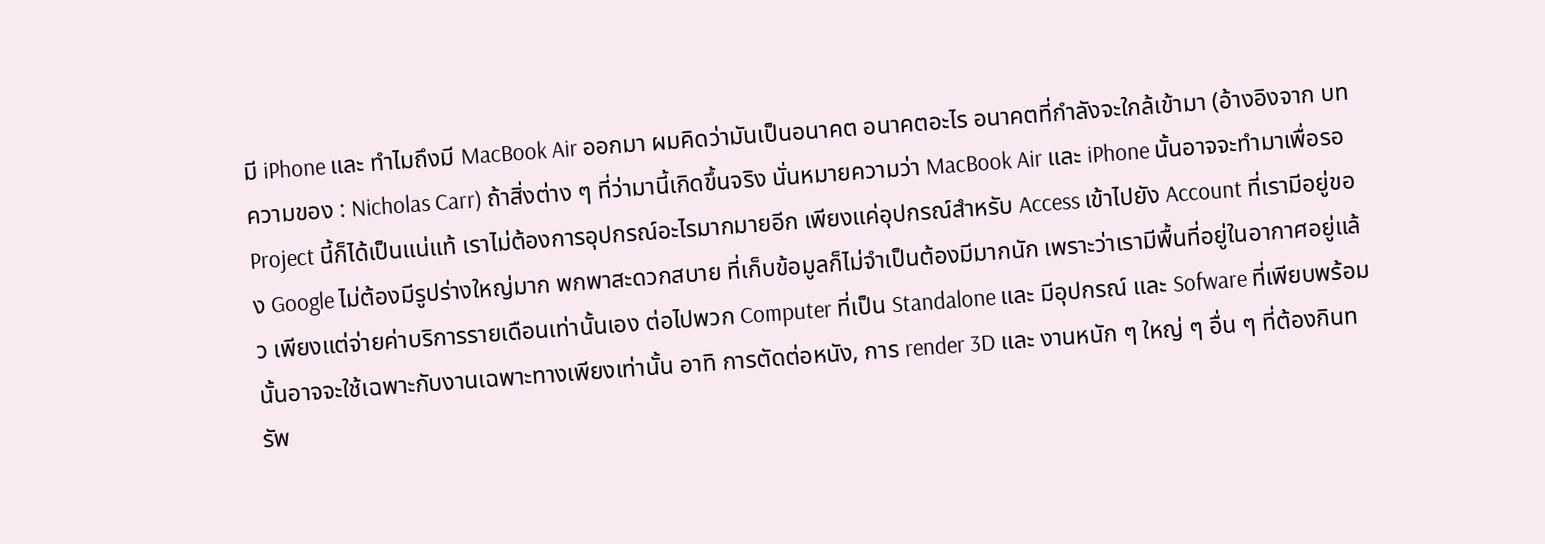มี iPhone และ ทำไมถึงมี MacBook Air ออกมา ผมคิดว่ามันเป็นอนาคต อนาคตอะไร อนาคตที่กำลังจะใกล้เข้ามา (อ้างอิงจาก บทความของ : Nicholas Carr) ถ้าสิ่งต่าง ๆ ที่ว่ามานี้เกิดขึ้นจริง นั่นหมายความว่า MacBook Air และ iPhone นั้นอาจจะทำมาเพื่อรอ Project นี้ก็ได้เป็นแน่แท้ เราไม่ต้องการอุปกรณ์อะไรมากมายอีก เพียงแค่อุปกรณ์สำหรับ Access เข้าไปยัง Account ที่เรามีอยู่ของ Google ไม่ต้องมีรูปร่างใหญ่มาก พกพาสะดวกสบาย ที่เก็บข้อมูลก็ไม่จำเป็นต้องมีมากนัก เพราะว่าเรามีพื้นที่อยู่ในอากาศอยู่แล้ว เพียงแต่จ่ายค่าบริการรายเดือนเท่านั้นเอง ต่อไปพวก Computer ที่เป็น Standalone และ มีอุปกรณ์ และ Sofware ที่เพียบพร้อมนั้นอาจจะใช้เฉพาะกับงานเฉพาะทางเพียงเท่านั้น อาทิ การตัดต่อหนัง, การ render 3D และ งานหนัก ๆ ใหญ่ ๆ อื่น ๆ ที่ต้องกินทรัพ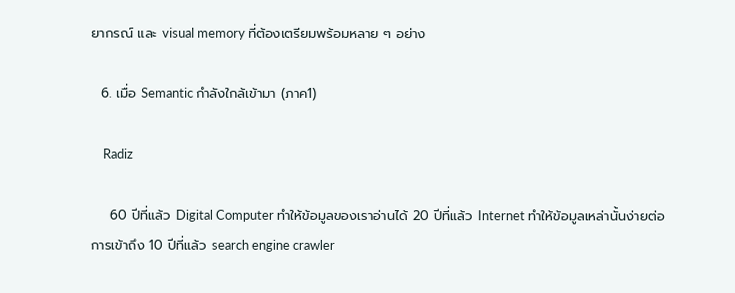ยากรณ์ และ visual memory ที่ต้องเตรียมพร้อมหลาย ๆ อย่าง

  6. เมื่อ Semantic กำลังใกล้เข้ามา (ภาค1)

    Radiz

    60 ปีที่แล้ว Digital Computer ทำให้ข้อมูลของเราอ่านได้ 20 ปีที่แล้ว Internet ทำให้ข้อมูลเหล่านั้นง่ายต่อการเข้าถึง 10 ปีที่แล้ว search engine crawler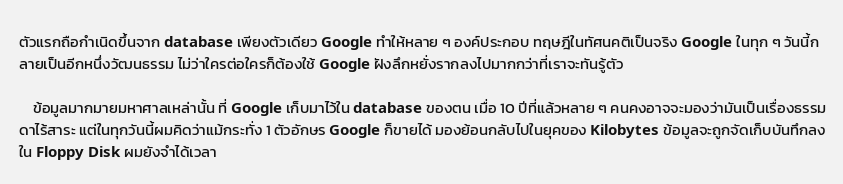ตัวแรกถือกำเนิดขึ้นจาก database เพียงตัวเดียว Google ทำให้หลาย ๆ องค์ประกอบ ทฤษฎีในทัศนคติเป็นจริง Google ในทุก ๆ วันนี้กลายเป็นอีกหนึ่งวัฒนธรรม ไม่ว่าใครต่อใครก็ต้องใช้ Google ฝังลึกหยั่งรากลงไปมากกว่าที่เราจะทันรู้ตัว

    ข้อมูลมากมายมหาศาลเหล่านั้น ที่ Google เก็บมาไว้ใน database ของตน เมื่อ 10 ปีที่แล้วหลาย ๆ คนคงอาจจะมองว่ามันเป็นเรื่องธรรมดาไร้สาระ แต่ในทุกวันนี้ผมคิดว่าแม้กระทั่ง 1 ตัวอักษร Google ก็ขายได้ มองย้อนกลับไปในยุคของ Kilobytes ข้อมูลจะถูกจัดเก็บบันทึกลงใน Floppy Disk ผมยังจำได้เวลา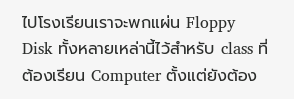ไปโรงเรียนเราจะพกแผ่น Floppy Disk ทั้งหลายเหล่านี้ไว้สำหรับ class ที่ต้องเรียน Computer ตั้งแต่ยังต้อง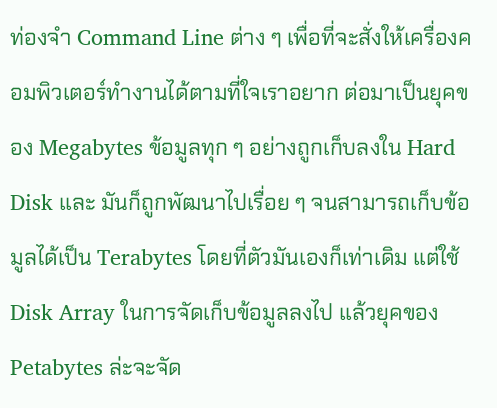ท่องจำ Command Line ต่าง ๆ เพื่อที่จะสั่งให้เครื่องคอมพิวเตอร์ทำงานได้ตามที่ใจเราอยาก ต่อมาเป็นยุคของ Megabytes ข้อมูลทุก ๆ อย่างถูกเก็บลงใน Hard Disk และ มันก็ถูกพัฒนาไปเรื่อย ๆ จนสามารถเก็บข้อมูลได้เป็น Terabytes โดยที่ตัวมันเองก็เท่าเดิม แต่ใช้ Disk Array ในการจัดเก็บข้อมูลลงไป แล้วยุคของ Petabytes ล่ะจะจัด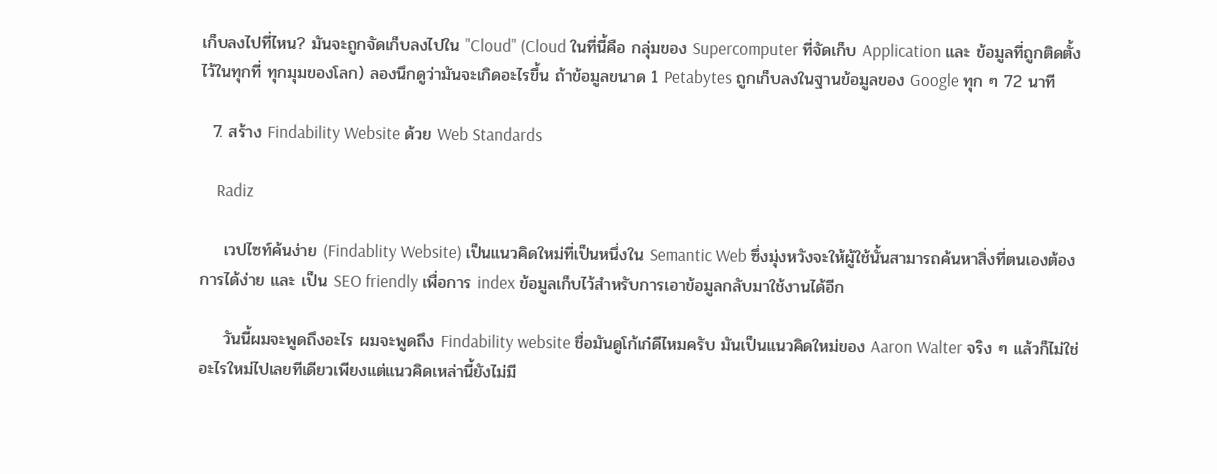เก็บลงไปที่ไหน? มันจะถูกจัดเก็บลงไปใน "Cloud" (Cloud ในที่นี้คือ กลุ่มของ Supercomputer ที่จัดเก็บ Application และ ข้อมูลที่ถูกติดตั้งไว้ในทุกที่ ทุกมุมของโลก) ลองนึกดูว่ามันจะเกิดอะไรขึ้น ถ้าข้อมูลขนาด 1 Petabytes ถูกเก็บลงในฐานข้อมูลของ Google ทุก ๆ 72 นาที

  7. สร้าง Findability Website ด้วย Web Standards

    Radiz

    เวปไซท์ค้นง่าย (Findablity Website) เป็นแนวคิดใหม่ที่เป็นหนึ่งใน Semantic Web ซึ่งมุ่งหวังจะให้ผู้ใช้นั้นสามารถค้นหาสิ่งที่ตนเองต้องการได้ง่าย และ เป็น SEO friendly เพื่อการ index ข้อมูลเก็บไว้สำหรับการเอาข้อมูลกลับมาใช้งานได้อีก

    วันนี้ผมจะพูดถึงอะไร ผมจะพูดถึง Findability website ชื่อมันดูโก้เก๋ดีไหมครับ มันเป็นแนวคิดใหม่ของ Aaron Walter จริง ๆ แล้วก็ไม่ใช่อะไรใหม่ไปเลยทีเดียวเพียงแต่แนวคิดเหล่านี้ยังไม่มี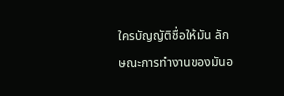ใครบัญญัติชื่อให้มัน ลักษณะการทำงานของมันอ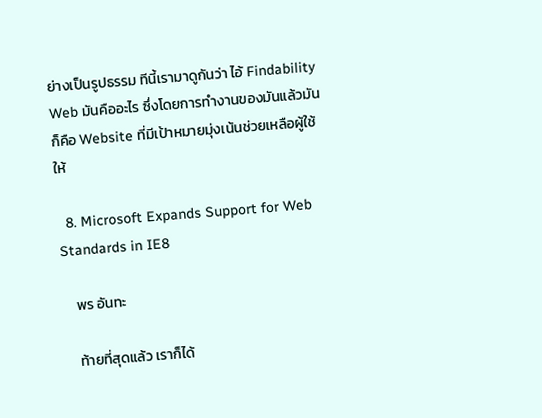ย่างเป็นรูปธรรม ทีนี้เรามาดูกันว่า ไอ้ Findability Web มันคืออะไร ซึ่งโดยการทำงานของมันแล้วมันก็คือ Website ที่มีเป้าหมายมุ่งเน้นช่วยเหลือผู้ใช้ให้

  8. Microsoft Expands Support for Web Standards in IE8

    พร อันทะ

    ท้ายที่สุดแล้ว เราก็ได้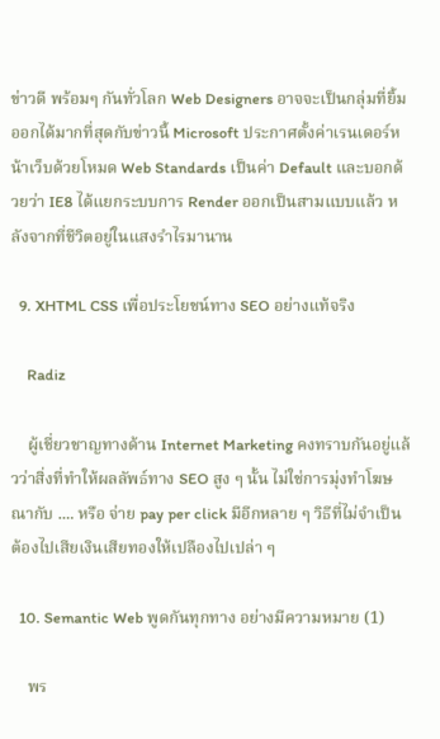ข่าวดี พร้อมๆ กันทั่วโลก Web Designers อาจจะเป็นกลุ่มที่ยิ้มออกได้มากที่สุดกับข่าวนี้ Microsoft ประกาศตั้งค่าเรนเดอร์หน้าเว็บด้วยโหมด Web Standards เป็นค่า Default และบอกด้วยว่า IE8 ได้แยกระบบการ Render ออกเป็นสามแบบแล้ว หลังจากที่ชีวิตอยู่ในแสงรำไรมานาน

  9. XHTML CSS เพื่อประโยชน์ทาง SEO อย่างแท้จริง

    Radiz

    ผู้เชี่ยวชาญทางด้าน Internet Marketing คงทราบกันอยู่แล้วว่าสิ่งที่ทำให้ผลลัพธ์ทาง SEO สูง ๆ นั้น ไม่ใช่การมุ่งทำโฆษณากับ .... หรือ จ่าย pay per click มีอีกหลาย ๆ วิธีที่ไม่จำเป็นต้องไปเสียเงินเสียทองให้เปลืองไปเปล่า ๆ

  10. Semantic Web พูดกันทุกทาง อย่างมีความหมาย (1)

    พร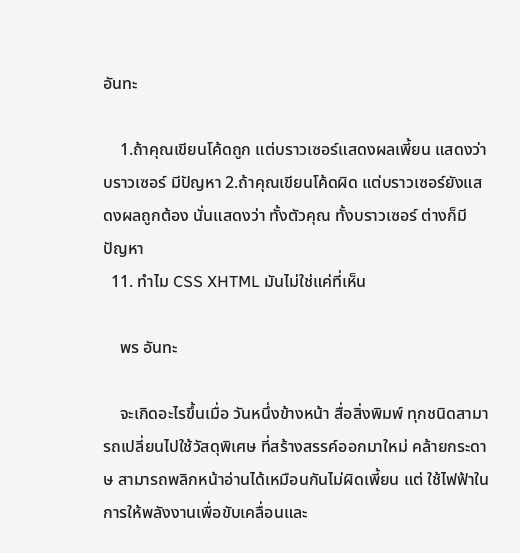อันทะ

    1.ถ้าคุณเขียนโค้ดถูก แต่บราวเซอร์แสดงผลเพี้ยน แสดงว่าบราวเซอร์ มีปัญหา 2.ถ้าคุณเขียนโค้ดผิด แต่บราวเซอร์ยังแสดงผลถูกต้อง นั่นแสดงว่า ทั้งตัวคุณ ทั้งบราวเซอร์ ต่างก็มีปัญหา
  11. ทำไม CSS XHTML มันไม่ใช่แค่ที่เห็น

    พร อันทะ

    จะเกิดอะไรขึ้นเมื่อ วันหนึ่งข้างหน้า สื่อสิ่งพิมพ์ ทุกชนิดสามารถเปลี่ยนไปใช้วัสดุพิเศษ ที่สร้างสรรค์ออกมาใหม่ คล้ายกระดาษ สามารถพลิกหน้าอ่านได้เหมือนกันไม่ผิดเพี้ยน แต่ ใช้ไฟฟ้าในการให้พลังงานเพื่อขับเคลื่อนและ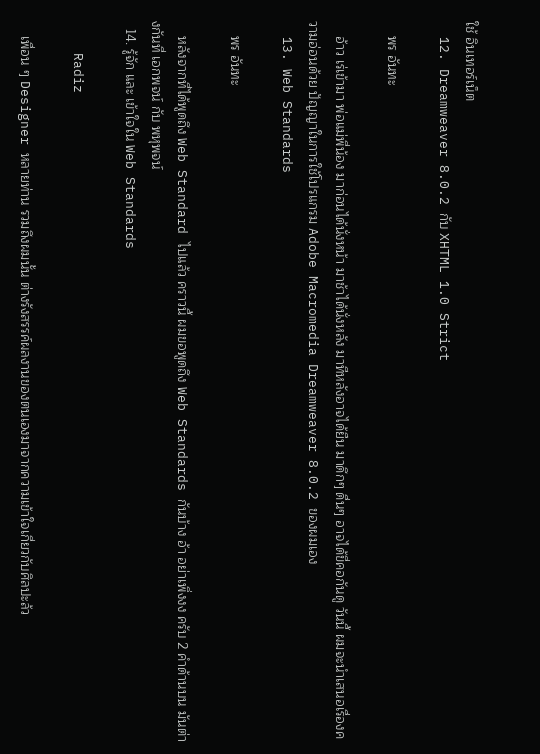ใช้ อินเทอร์เน็ต
  12. Dreamweaver 8.0.2 กับ XHTML 1.0 Strict

    พร อันทะ

    อ้าว เร่เข้ามา พ่อแม่พี่น้อง มาก่อนได้นั่งหน้า มาช้าได้นั่งหลัง มาทีหลังอาจได้ยืน มาดึกๆ ดื่นๆ อาจได้ขี่คอกันดู วันนี้ ผมจะนำเสนอเรื่องความอ่อนด้วย ปัญญาในการใช้โปรแกรม Adobe Macromedia Dreamweaver 8.0.2 ของผมเอง
  13. Web Standards

    พร อันทะ

    หลังจากที่ได้พูดถึง Web Standard ไปแล้ว คราวนี้ ผมขอพูดถึง Web Standards กันบ้าง อ้า อย่าเพิ่งงง ครับ 2 คำด้านบน มันต่างกันที่ เอกพจน์ กับ พหุพจน์
  14. รู้จัก และ เข้าใจใน Web Standards

    Radiz

    เพื่อน ๆ Designer หลายท่าน รวมถึงผมนั้น ต่างรังสรรค์ผลงานของตนเองมาจากความเข้าใจเกี่ยวกับศิลปะล้ว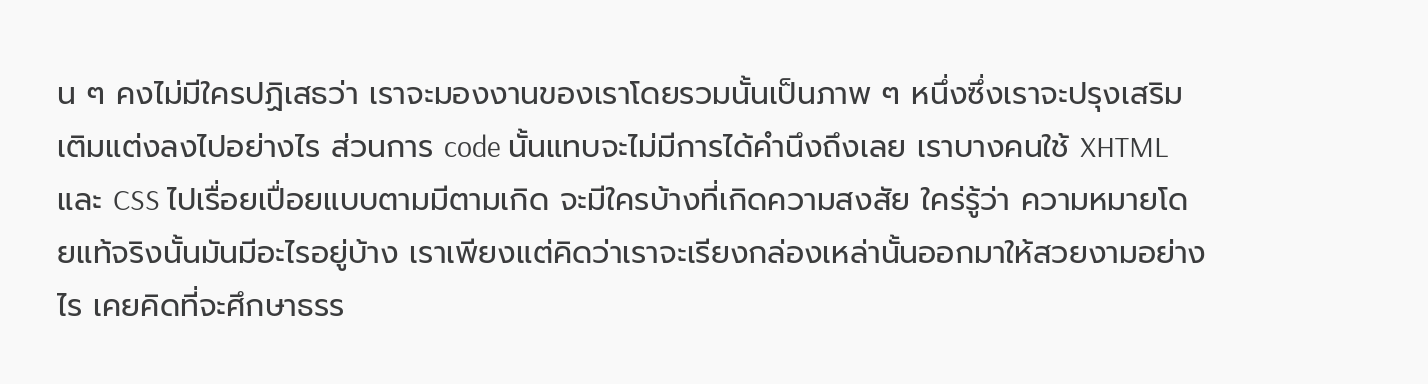น ๆ คงไม่มีใครปฏิเสธว่า เราจะมองงานของเราโดยรวมนั้นเป็นภาพ ๆ หนึ่งซึ่งเราจะปรุงเสริมเติมแต่งลงไปอย่างไร ส่วนการ code นั้นแทบจะไม่มีการได้คำนึงถึงเลย เราบางคนใช้ XHTML และ CSS ไปเรื่อยเปื่อยแบบตามมีตามเกิด จะมีใครบ้างที่เกิดความสงสัย ใคร่รู้ว่า ความหมายโดยแท้จริงนั้นมันมีอะไรอยู่บ้าง เราเพียงแต่คิดว่าเราจะเรียงกล่องเหล่านั้นออกมาให้สวยงามอย่างไร เคยคิดที่จะศึกษาธรร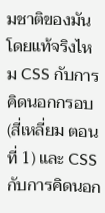มชาติของมันโดยแท้จริงไหม CSS กับการคิดนอกกรอบ (สี่เหลี่ยม ตอนที่ 1) และ CSS กับการคิดนอก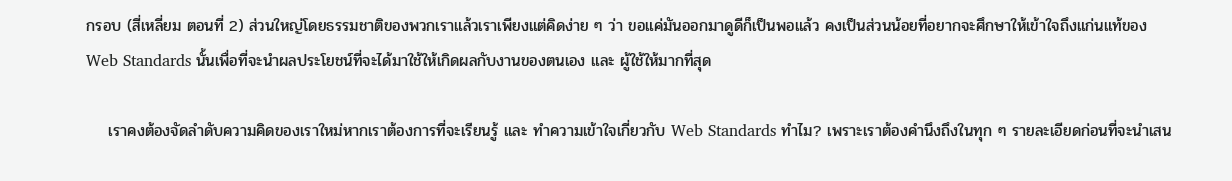กรอบ (สี่เหลี่ยม ตอนที่ 2) ส่วนใหญ่โดยธรรมชาติของพวกเราแล้วเราเพียงแต่คิดง่าย ๆ ว่า ขอแค่มันออกมาดูดีก็เป็นพอแล้ว คงเป็นส่วนน้อยที่อยากจะศึกษาให้เข้าใจถึงแก่นแท้ของ Web Standards นั้นเพื่อที่จะนำผลประโยชน์ที่จะได้มาใช้ให้เกิดผลกับงานของตนเอง และ ผู้ใช้ให้มากที่สุด

    เราคงต้องจัดลำดับความคิดของเราใหม่หากเราต้องการที่จะเรียนรู้ และ ทำความเข้าใจเกี่ยวกับ Web Standards ทำไม? เพราะเราต้องคำนึงถึงในทุก ๆ รายละเอียดก่อนที่จะนำเสน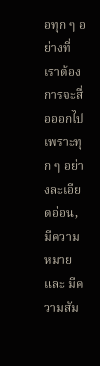อทุก ๆ อย่างที่เราต้องการจะสื่อออกไป เพราะทุก ๆ อย่างละเอียดอ่อน, มีความหมาย และ มีความสัม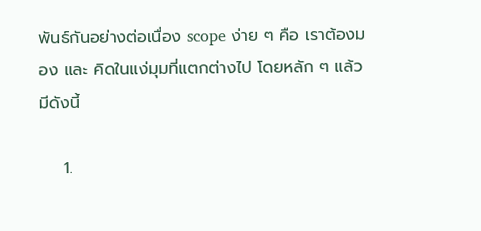พันธ์กันอย่างต่อเนื่อง scope ง่าย ๆ คือ เราต้องมอง และ คิดในแง่มุมที่แตกต่างไป โดยหลัก ๆ แล้วมีดังนี้

    1.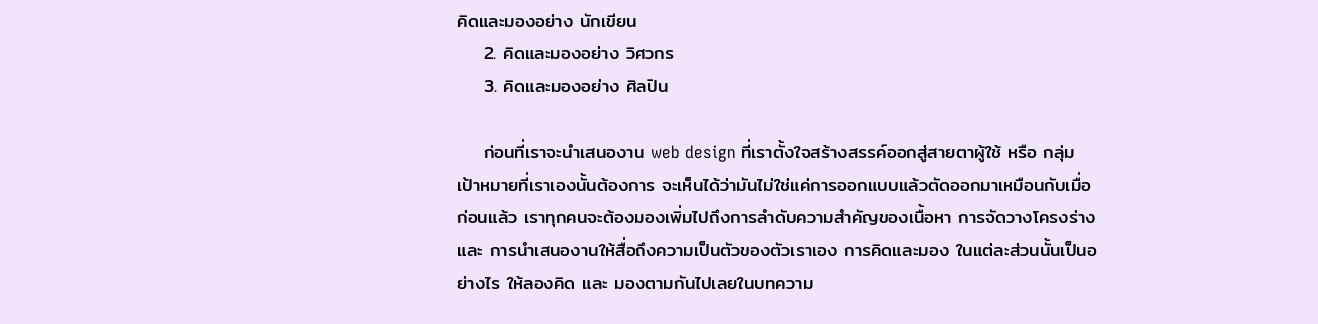คิดและมองอย่าง นักเขียน
    2. คิดและมองอย่าง วิศวกร
    3. คิดและมองอย่าง ศิลปิน

    ก่อนที่เราจะนำเสนองาน web design ที่เราตั้งใจสร้างสรรค์ออกสู่สายตาผู้ใช้ หรือ กลุ่มเป้าหมายที่เราเองนั้นต้องการ จะเห็นได้ว่ามันไม่ใช่แค่การออกแบบแล้วตัดออกมาเหมือนกับเมื่อก่อนแล้ว เราทุกคนจะต้องมองเพิ่มไปถึงการลำดับความสำคัญของเนื้อหา การจัดวางโครงร่าง และ การนำเสนองานให้สื่อถึงความเป็นตัวของตัวเราเอง การคิดและมอง ในแต่ละส่วนนั้นเป็นอย่างไร ให้ลองคิด และ มองตามกันไปเลยในบทความ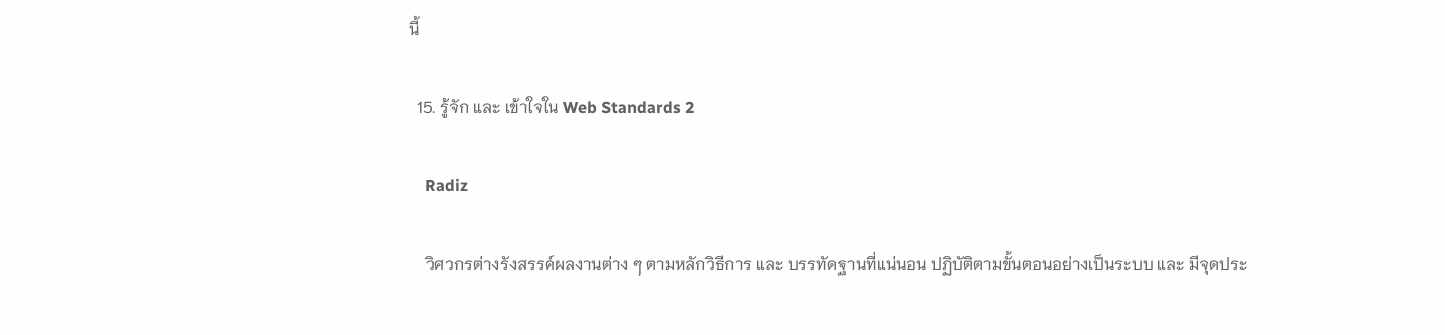นี้

  15. รู้จัก และ เข้าใจใน Web Standards 2

    Radiz

    วิศวกรต่างรังสรรค์ผลงานต่าง ๆ ตามหลักวิธีการ และ บรรทัดฐานที่แน่นอน ปฏิบัติตามขั้นตอนอย่างเป็นระบบ และ มีจุดประ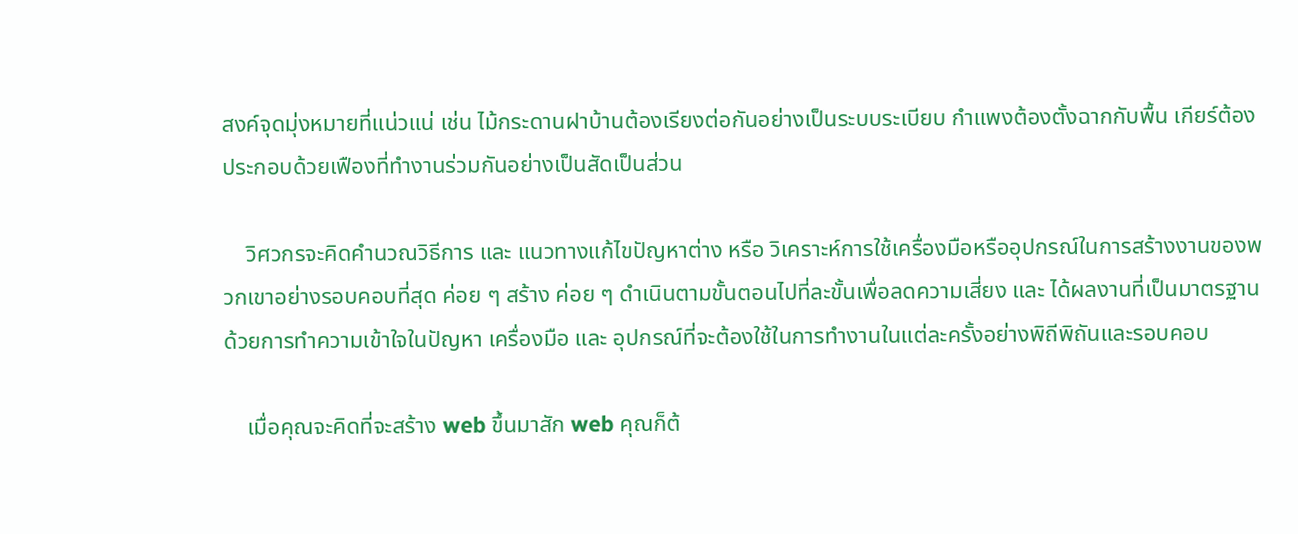สงค์จุดมุ่งหมายที่แน่วแน่ เช่น ไม้กระดานฝาบ้านต้องเรียงต่อกันอย่างเป็นระบบระเบียบ กำแพงต้องตั้งฉากกับพื้น เกียร์ต้องประกอบด้วยเฟืองที่ทำงานร่วมกันอย่างเป็นสัดเป็นส่วน

    วิศวกรจะคิดคำนวณวิธีการ และ แนวทางแก้ไขปัญหาต่าง หรือ วิเคราะห์การใช้เครื่องมือหรืออุปกรณ์ในการสร้างงานของพวกเขาอย่างรอบคอบที่สุด ค่อย ๆ สร้าง ค่อย ๆ ดำเนินตามขั้นตอนไปที่ละขั้นเพื่อลดความเสี่ยง และ ได้ผลงานที่เป็นมาตรฐาน ด้วยการทำความเข้าใจในปัญหา เครื่องมือ และ อุปกรณ์ที่จะต้องใช้ในการทำงานในแต่ละครั้งอย่างพิถีพิถันและรอบคอบ

    เมื่อคุณจะคิดที่จะสร้าง web ขึ้นมาสัก web คุณก็ต้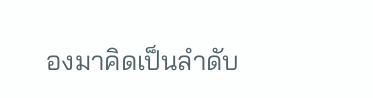องมาคิดเป็นลำดับ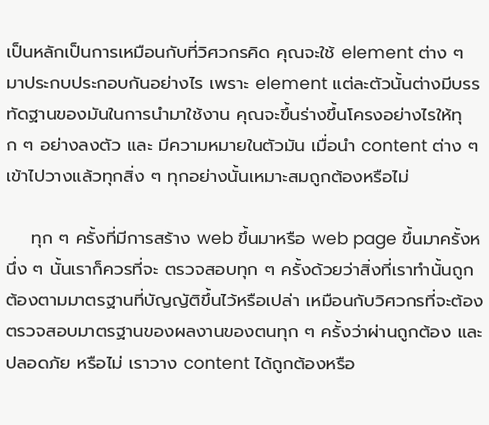เป็นหลักเป็นการเหมือนกับที่วิศวกรคิด คุณจะใช้ element ต่าง ๆ มาประกบประกอบกันอย่างไร เพราะ element แต่ละตัวนั้นต่างมีบรรทัดฐานของมันในการนำมาใช้งาน คุณจะขึ้นร่างขึ้นโครงอย่างไรให้ทุก ๆ อย่างลงตัว และ มีความหมายในตัวมัน เมื่อนำ content ต่าง ๆ เข้าไปวางแล้วทุกสิ่ง ๆ ทุกอย่างนั้นเหมาะสมถูกต้องหรือไม่

    ทุก ๆ ครั้งที่มีการสร้าง web ขึ้นมาหรือ web page ขึ้นมาครั้งหนึ่ง ๆ นั้นเราก็ควรที่จะ ตรวจสอบทุก ๆ ครั้งด้วยว่าสิ่งที่เราทำนั้นถูกต้องตามมาตรฐานที่บัญญัติขึ้นไว้หรือเปล่า เหมือนกับวิศวกรที่จะต้องตรวจสอบมาตรฐานของผลงานของตนทุก ๆ ครั้งว่าผ่านถูกต้อง และ ปลอดภัย หรือไม่ เราวาง content ได้ถูกต้องหรือ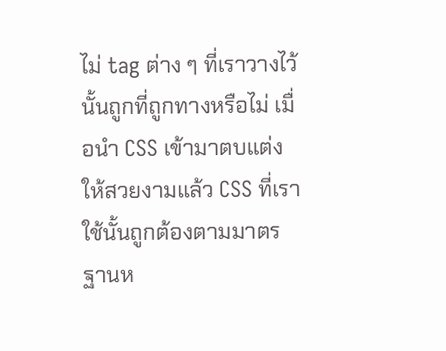ไม่ tag ต่าง ๆ ที่เราวางไว้นั้นถูกที่ถูกทางหรือไม่ เมื่อนำ CSS เข้ามาตบแต่งให้สวยงามแล้ว CSS ที่เราใช้นั้นถูกต้องตามมาตรฐานห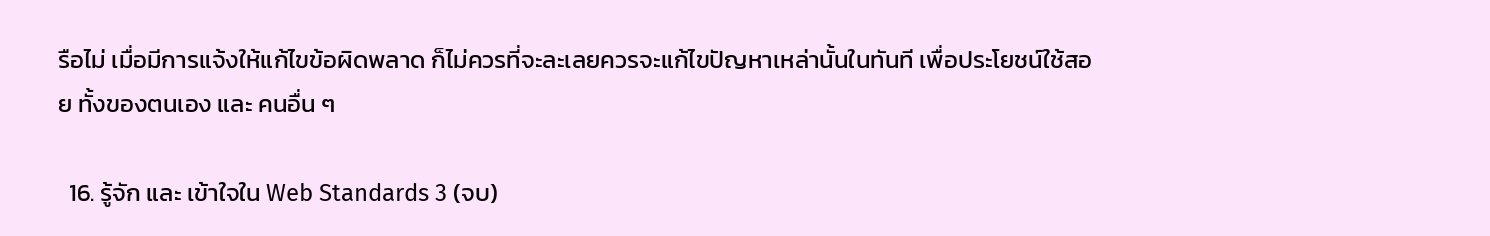รือไม่ เมื่อมีการแจ้งให้แก้ไขข้อผิดพลาด ก็ไม่ควรที่จะละเลยควรจะแก้ไขปัญหาเหล่านั้นในทันที เพื่อประโยชน์ใช้สอย ทั้งของตนเอง และ คนอื่น ๆ

  16. รู้จัก และ เข้าใจใน Web Standards 3 (จบ)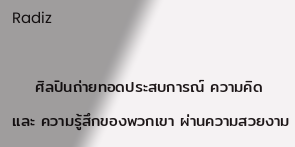Radiz

    ศิลปินถ่ายทอดประสบการณ์ ความคิด และ ความรู้สึกของพวกเขา ผ่านความสวยงาม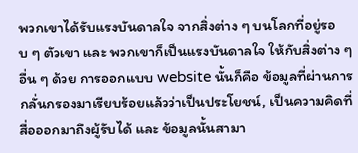พวกเขาได้รับแรงบันดาลใจ จากสิ่งต่าง ๆ บนโลกที่อยู่รอบ ๆ ตัวเขา และ พวกเขาก็เป็นแรงบันดาลใจ ให้กับสิ่งต่าง ๆ อื่น ๆ ด้วย การออกแบบ website นั้นก็คือ ข้อมูลที่ผ่านการกลั่นกรองมาเรียบร้อยแล้วว่าเป็นประโยชน์, เป็นความคิดที่สื่อออกมาถึงผู้รับได้ และ ข้อมูลนั้นสามา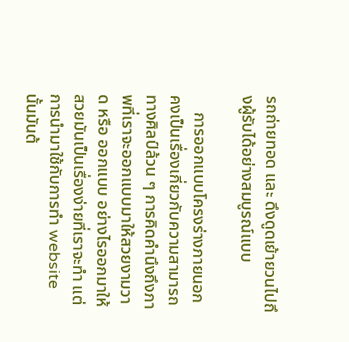รถถ่ายทอด และ ดึงดูดเย้ายวนไปถึงผู้รับได้อย่างสมบูรณ์แบบ

    การออกแบบโครงร่างภายนอก คงเป็นเรื่องเกี่ยวกับความสามารถทางศิลป์ล้วน ๆ การคิดคำนึงถึงภาพที่เราจะออกแบบมาให้สวยงามวาด หรือ ออกแบบ อย่างไรออกมาให้สวยมันเป็นเรื่องง่ายที่เราจะทำ แต่การนำมาใช้กับการทำ website นั้นมันต้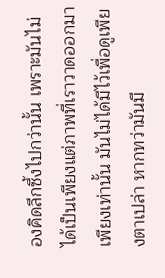องคิดลึกซึ้งไปกว่านั้น เพราะมันไม่ได้เป็นเพียงแต่ภาพที่เราวาดออกมาเพียงเท่านั้น มันไม่ได้มีไว้เพื่อดูเพียงตาเปล่า หากทว่ามันมี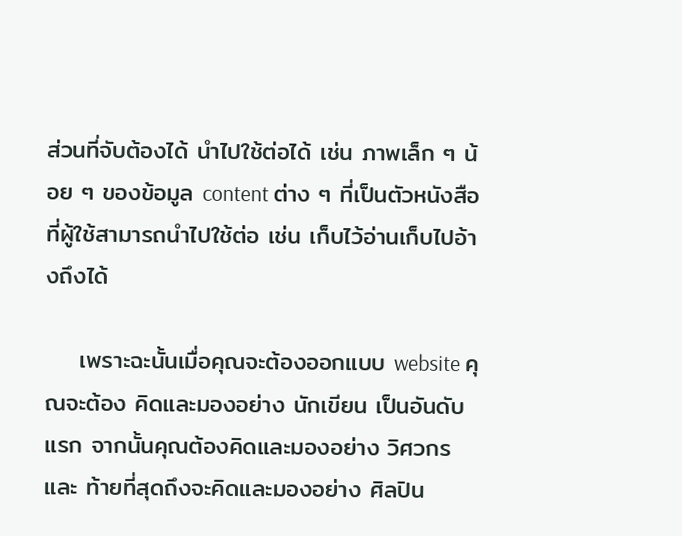ส่วนที่จับต้องได้ นำไปใช้ต่อได้ เช่น ภาพเล็ก ๆ น้อย ๆ ของข้อมูล content ต่าง ๆ ที่เป็นตัวหนังสือที่ผู้ใช้สามารถนำไปใช้ต่อ เช่น เก็บไว้อ่านเก็บไปอ้างถึงได้

    เพราะฉะนั้นเมื่อคุณจะต้องออกแบบ website คุณจะต้อง คิดและมองอย่าง นักเขียน เป็นอันดับแรก จากนั้นคุณต้องคิดและมองอย่าง วิศวกร และ ท้ายที่สุดถึงจะคิดและมองอย่าง ศิลปิน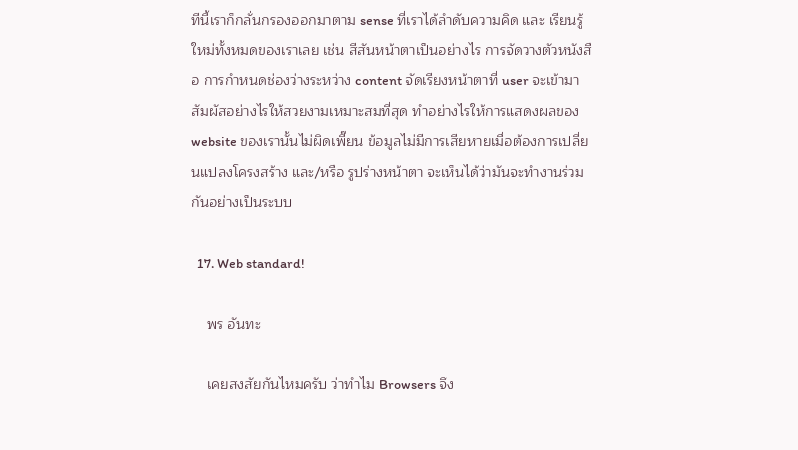ทีนี้เราก็กลั่นกรองออกมาตาม sense ที่เราได้ลำดับความคิด และ เรียนรู้ใหม่ทั้งหมดของเราเลย เช่น สีสันหน้าตาเป็นอย่างไร การจัดวางตัวหนังสือ การกำหนดช่องว่างระหว่าง content จัดเรียงหน้าตาที่ user จะเข้ามาสัมผัสอย่างไรให้สวยงามเหมาะสมที่สุด ทำอย่างไรให้การแสดงผลของ website ของเรานั้นไม่ผิดเพี๊ยน ข้อมูลไม่มีการเสียหายเมื่อต้องการเปลี่ยนแปลงโครงสร้าง และ/หรือ รูปร่างหน้าตา จะเห็นได้ว่ามันจะทำงานร่วมกันอย่างเป็นระบบ

  17. Web standard!

    พร อันทะ

    เคยสงสัยกันไหมครับ ว่าทำไม Browsers จึง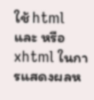ใช้ html และ หรือ xhtml ในการแสดงผลห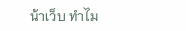น้าเว็บ ทำไม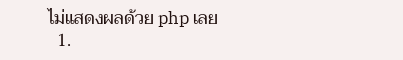ไม่แสดงผลด้วย php เลย
  1.